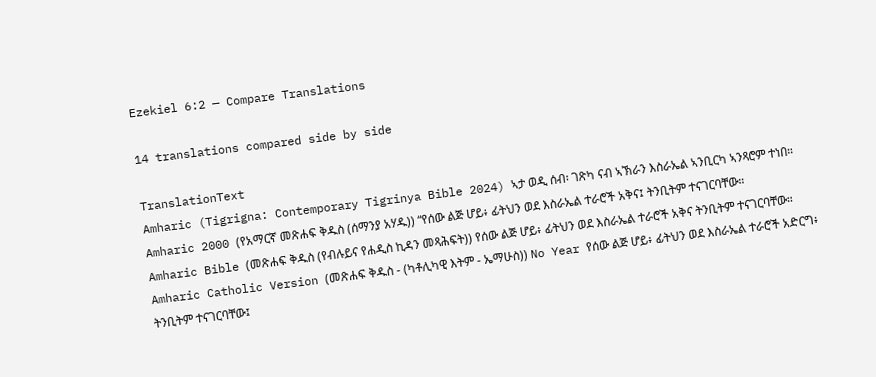Ezekiel 6:2 — Compare Translations

14 translations compared side by side

TranslationText
Amharic (Tigrigna: Contemporary Tigrinya Bible 2024) ኣታ ወዲ ሰብ፡ ገጽካ ናብ ኣኽራን እስራኤል ኣንቢርካ ኣንጻሮም ተነበ።
Amharic 2000 (የአማርኛ መጽሐፍ ቅዱስ (ሰማንያ አሃዱ)) “የሰው ልጅ ሆይ፥ ፊትህን ወደ እስራኤል ተራሮች አቅና፤ ትንቢትም ተናገርባቸው።
Amharic Bible (መጽሐፍ ቅዱስ (የብሉይና የሐዲስ ኪዳን መጻሕፍት)) የሰው ልጅ ሆይ፥ ፊትህን ወደ እስራኤል ተራሮች አቅና ትንቢትም ተናገርባቸው።
Amharic Catholic Version (መጽሐፍ ቅዱስ - (ካቶሊካዊ እትም - ኤማሁስ)) No Year የሰው ልጅ ሆይ፥ ፊትህን ወደ እስራኤል ተራሮች አድርግ፥ ትንቢትም ተናገርባቸው፤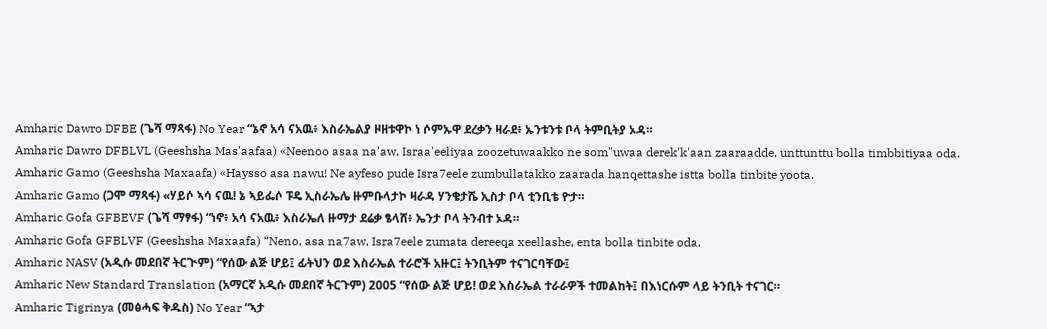Amharic Dawro DFBE (ጌሻ ማጻፋ) No Year “ኔኖ አሳ ናአዉ፥ እስራኤልያ ዞዘቱዋኮ ነ ሶምኡዋ ደረቃን ዛራደ፥ ኡንቱንቱ ቦላ ትምቢትያ ኦዳ።
Amharic Dawro DFBLVL (Geeshsha Mas'aafaa) «Neenoo asaa na'aw, Israa'eeliyaa zoozetuwaakko ne som"uwaa derek'k'aan zaaraadde, unttunttu bolla timbbitiyaa oda.
Amharic Gamo (Geeshsha Maxaafa) «Haysso asa nawu! Ne ayfeso pude Isra7eele zumbullatakko zaarada hanqettashe istta bolla tinbite yoota.
Amharic Gamo (ጋሞ ማጻፋ) «ሃይሶ ኣሳ ናዉ! ኔ ኣይፌሶ ፑዴ ኢስራኤሌ ዙምቡላታኮ ዛራዳ ሃንቄታሼ ኢስታ ቦላ ቲንቢቴ ዮታ።
Amharic Gofa GFBEVF (ጌሻ ማፃፋ) “ነኖ፥ አሳ ናአዉ፥ እስራኤለ ዙማታ ደሬቃ ፄላሸ፥ ኤንታ ቦላ ትንብተ ኦዳ።
Amharic Gofa GFBLVF (Geeshsha Maxaafa) “Neno, asa na7aw, Isra7eele zumata dereeqa xeellashe, enta bolla tinbite oda.
Amharic NASV (አዲሱ መደበኛ ትርጒም) “የሰው ልጅ ሆይ፤ ፊትህን ወደ እስራኤል ተራሮች አዙር፤ ትንቢትም ተናገርባቸው፤
Amharic New Standard Translation (አማርኛ አዲሱ መደበኛ ትርጉም) 2005 “የሰው ልጅ ሆይ! ወደ እስራኤል ተራራዎች ተመልከት፤ በእነርሱም ላይ ትንቢት ተናገር።
Amharic Tigrinya (መፅሓፍ ቅዱስ) No Year “ኣታ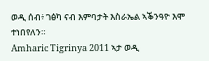ወዲ ሰብ፥ ገፅካ ናብ እምባታት እስራኤል ኣቕንዓዮ እሞ ተነበየለን።
Amharic Tigrinya 2011 ኣታ ወዲ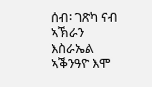ሰብ፡ ገጽካ ናብ ኣኽራን እስራኤል ኣቕንዓዮ እሞ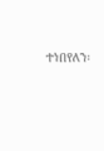ተነበየለን፡